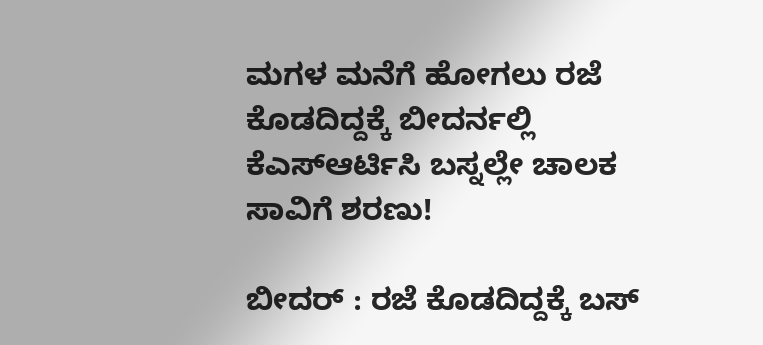ಮಗಳ ಮನೆಗೆ ಹೋಗಲು ರಜೆ ಕೊಡದಿದ್ದಕ್ಕೆ ಬೀದರ್ನಲ್ಲಿ ಕೆಎಸ್ಆರ್ಟಿಸಿ ಬಸ್ನಲ್ಲೇ ಚಾಲಕ ಸಾವಿಗೆ ಶರಣು!

ಬೀದರ್ : ರಜೆ ಕೊಡದಿದ್ದಕ್ಕೆ ಬಸ್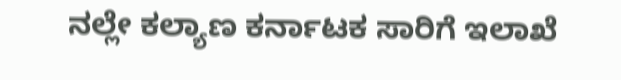ನಲ್ಲೇ ಕಲ್ಯಾಣ ಕರ್ನಾಟಕ ಸಾರಿಗೆ ಇಲಾಖೆ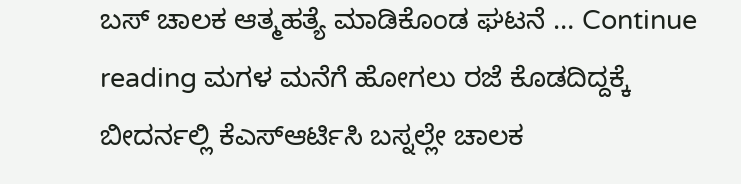ಬಸ್ ಚಾಲಕ ಆತ್ಮಹತ್ಯೆ ಮಾಡಿಕೊಂಡ ಘಟನೆ … Continue reading ಮಗಳ ಮನೆಗೆ ಹೋಗಲು ರಜೆ ಕೊಡದಿದ್ದಕ್ಕೆ ಬೀದರ್ನಲ್ಲಿ ಕೆಎಸ್ಆರ್ಟಿಸಿ ಬಸ್ನಲ್ಲೇ ಚಾಲಕ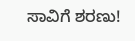ಸಾವಿಗೆ ಶರಣು!